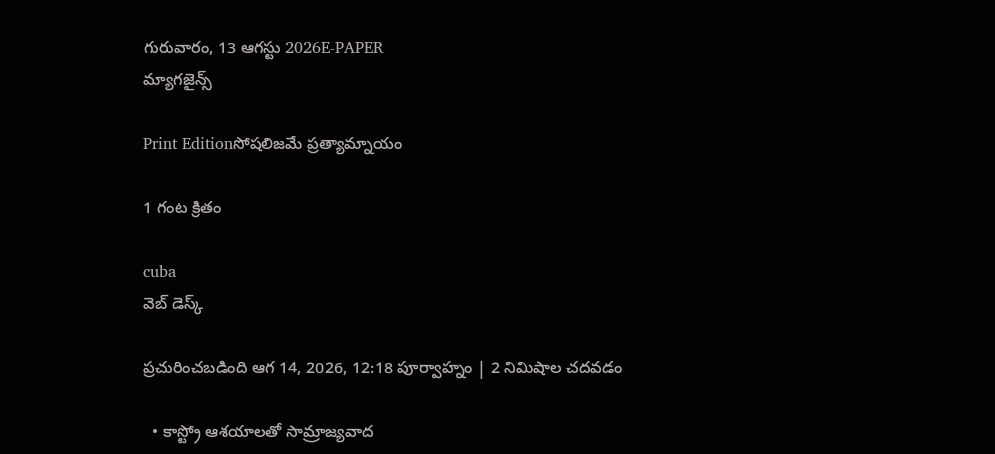గురువారం, 13 ఆగస్టు 2026E-PAPER
మ్యాగజైన్స్

Print Editionసోషలిజమే ప్రత్యామ్నాయం

1 గంట క్రితం

cuba
వెబ్ డెస్క్

ప్రచురించబడింది ఆగ 14, 2026, 12:18 పూర్వాహ్నం | 2 నిమిషాల చదవడం

  • కాస్ట్రో ఆశయాలతో సామ్రాజ్యవాద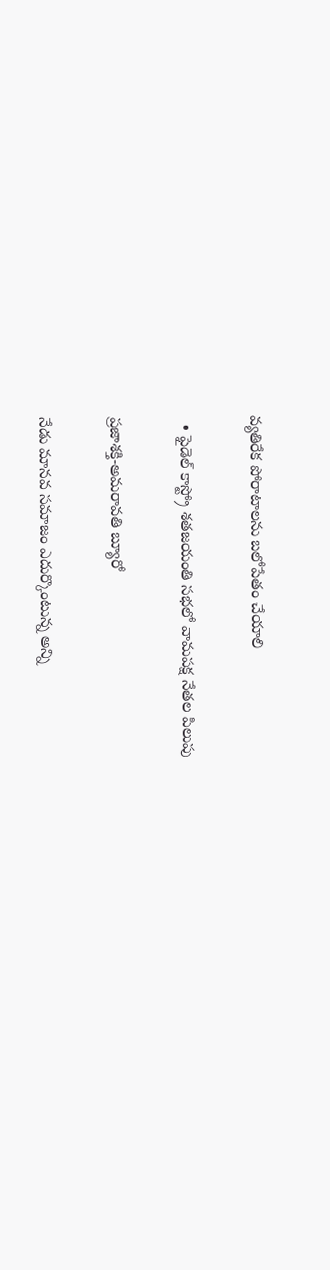వ్యతిరేక పోరాటాలను బలోపేతం చేయాలి

  • ఫైడెల్‌ కాస్ట్రో శతజయంతి సభలో వామపక్ష నేతల పిలుపు

ప్రజాశక్తి-అమరావతి బ్యూరో

నేడు మానవ సమాజం ఎదుర్కొంటున్న అన్ని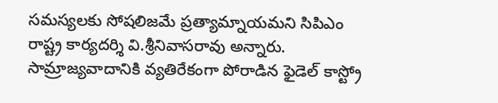సమస్యలకు సోషలిజమే ప్రత్యామ్నాయమని సిపిఎం రాష్ట్ర కార్యదర్శి వి.శ్రీనివాసరావు అన్నారు. సామ్రాజ్యవాదానికి వ్యతిరేకంగా పోరాడిన ఫైడెల్‌ కాస్ట్రో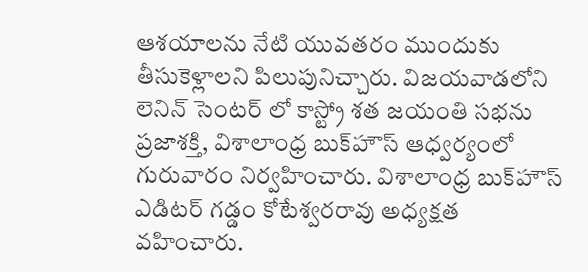ఆశయాలను నేటి యువతరం ముందుకు తీసుకెళ్లాలని పిలుపునిచ్చారు. విజయవాడలోని లెనిన్ సెంటర్ లో కాస్ట్రో శత జయంతి సభను ప్రజాశక్తి, విశాలాంధ్ర బుక్‌హౌస్‌ ఆధ్వర్యంలో గురువారం నిర్వహించారు. విశాలాంధ్ర బుక్‌హౌస్‌ ఎడిటర్‌ గడ్డం కోటేశ్వరరావు అధ్యక్షత వహించారు.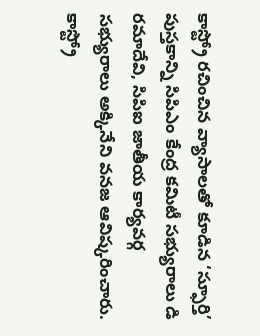కాస్ట్రో రచించిన వ్యాసాలతో కూడిన ‘స్ఫూర్తి’ పుస్తకాన్ని సిపిఎం కేంద్ర కమిటీ సభ్యురాలు డి రమాదేవి, సిపిఐ జాతీయ కార్యవర్గ సభ్యురాలు అక్కినేని వనజ ఆవిష్కరించారు. కాస్ట్రో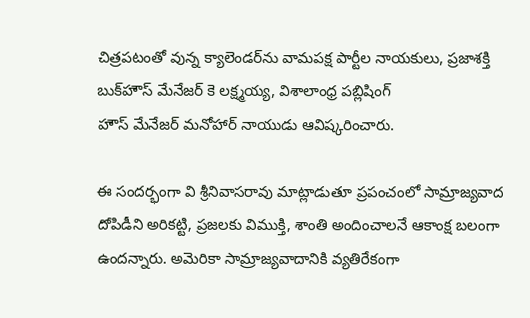చిత్రపటంతో వున్న క్యాలెండర్‌‌ను వామపక్ష పార్టీల నాయకులు, ప్రజాశక్తి బుక్‌‌హౌస్‌ ‌మేనేజర్‌ కె లక్ష్మయ్య, విశాలాంధ్ర పబ్లిషింగ్‌ హౌస్‌ ‌మేనేజర్‌ ‌మనోహార్‌ ‌నాయుడు ఆవిష్కరించారు.

ఈ సందర్భంగా వి శ్రీనివాసరావు మాట్లాడుతూ ప్రపంచంలో సామ్రాజ్యవాద దోపిడీని అరికట్టి, ప్రజలకు విముక్తి, శాంతి అందించాలనే ఆకాంక్ష బలంగా ఉందన్నారు. అమెరికా సామ్రాజ్యవాదానికి వ్యతిరేకంగా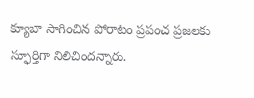క్యూబా సాగించిన పోరాటం ప్రపంచ ప్రజలకు స్ఫూర్తిగా నిలిచిందన్నారు.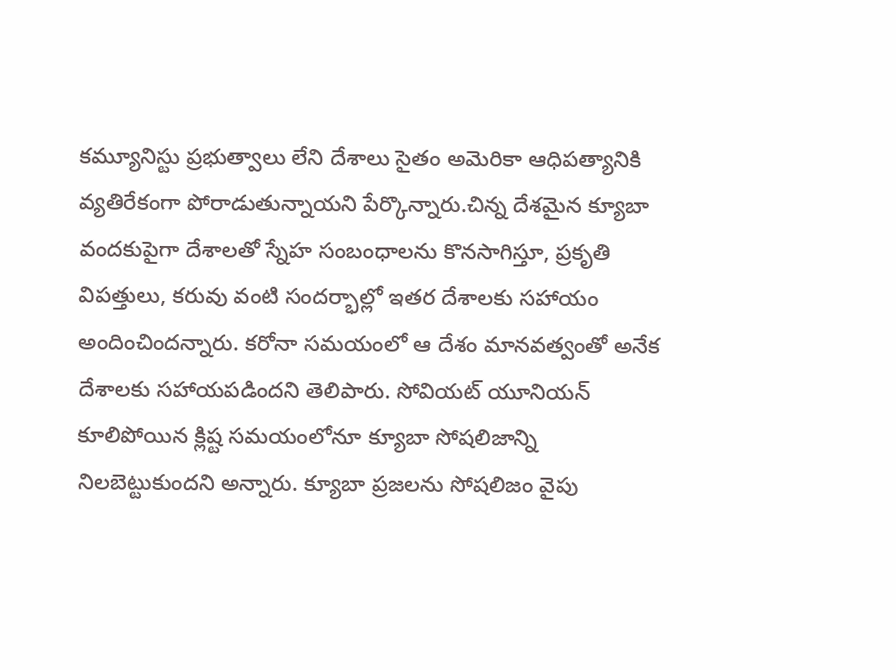కమ్యూనిస్టు ప్రభుత్వాలు లేని దేశాలు సైతం అమెరికా ఆధిపత్యానికి వ్యతిరేకంగా పోరాడుతున్నాయని పేర్కొన్నారు.చిన్న దేశమైన క్యూబా వందకుపైగా దేశాలతో స్నేహ సంబంధాలను కొనసాగిస్తూ, ప్రకృతి విపత్తులు, కరువు వంటి సందర్భాల్లో ఇతర దేశాలకు సహాయం అందించిందన్నారు. కరోనా సమయంలో ఆ దేశం మానవత్వంతో అనేక దేశాలకు సహాయపడిందని తెలిపారు. సోవియట్‌ యూనియన్‌ కూలిపోయిన క్లిష్ట సమయంలోనూ క్యూబా సోషలిజాన్ని నిలబెట్టుకుందని అన్నారు. క్యూబా ప్రజలను సోషలిజం వైపు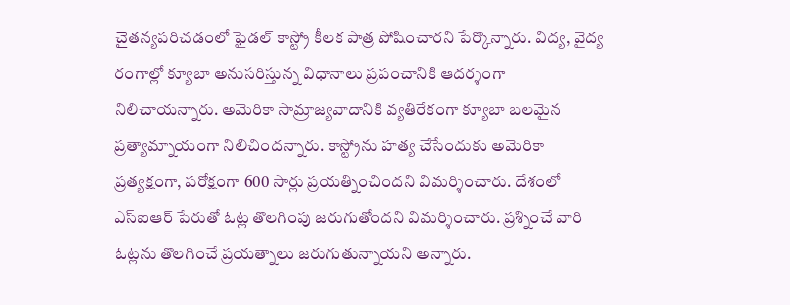చైతన్యపరిచడంలో ఫైడల్‌ కాస్ట్రో కీలక పాత్ర పోషించారని పేర్కొన్నారు. విద్య, వైద్య రంగాల్లో క్యూబా అనుసరిస్తున్న విధానాలు ప్రపంచానికి ఆదర్శంగా నిలిచాయ‌న్నారు. అమెరికా సామ్రాజ్యవాదానికి వ్యతిరేకంగా క్యూబా బలమైన ప్రత్యామ్నాయంగా నిలిచిందన్నారు. కాస్ట్రోను హత్య చేసేందుకు అమెరికా ప్రత్యక్షంగా, పరోక్షంగా 600 సార్లు ప్రయత్నించిందని విమర్శించారు. దేశంలో ఎస్‌ఐఆర్‌ పేరుతో ఓట్ల తొలగింపు జరుగుతోందని విమర్శించారు. ప్రశ్నించే వారి ఓట్లను తొలగించే ప్రయత్నాలు జరుగుతున్నాయని అన్నారు.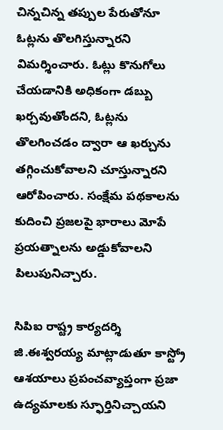చిన్నచిన్న తప్పుల పేరుతోనూ ఓట్లను తొలగిస్తున్నారని విమర్శించారు. ఓట్లు కొనుగోలు చేయడానికి అధికంగా డబ్బు ఖర్చవుతోందని, ఓట్లను తొలగించడం ద్వారా ఆ ఖర్చును తగ్గించుకోవాలని చూస్తున్నారని ఆరోపించారు. సంక్షేమ పథకాలను కుదించి ప్రజలపై భారాలు మోపే ప్రయత్నాలను అడ్డుకోవాలని పిలుపునిచ్చారు.

సిపిఐ రాష్ట్ర కార్యదర్శి జి.ఈశ్వరయ్య మాట్లాడుతూ కాస్ట్రో ఆశయాలు ప్రపంచవ్యాప్తంగా ప్రజా ఉద్యమాలకు స్ఫూర్తినిచ్చాయని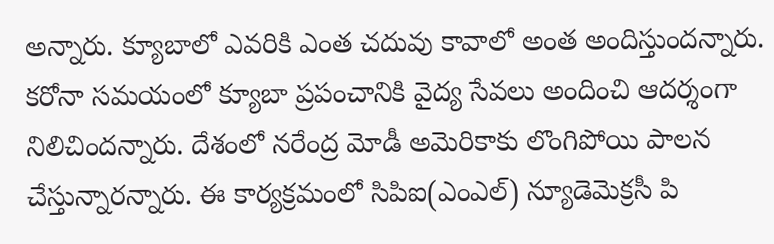అన్నారు. క్యూబాలో ఎవరికి ఎంత చదువు కావాలో అంత అందిస్తుందన్నారు. కరోనా సమయంలో క్యూబా ప్రపంచానికి వైద్య సేవలు అందించి ఆదర్శంగా నిలిచిందన్నారు. దేశంలో నరేంద్ర మోడీ అమెరికాకు లొంగిపోయి పాలన చేస్తున్నారన్నారు. ఈ కార్యక్రమంలో సిపిఐ(ఎంఎల్‌) న్యూడెమెక్రసీ పి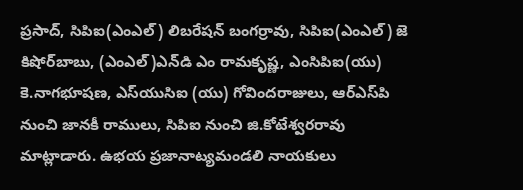ప్రసాద్‌, సిపిఐ(ఎంఎల్‌) లిబరేషన్‌ బంగర్రావు, సిపిఐ(ఎంఎల్‌) జె కిషోర్‌బాబు, (ఎంఎల్‌)ఎన్‌డి ఎం రామకృష్ణ, ఎంసిపిఐ(యు) కె.నాగభూషణ, ఎస్‌‌యుసిఐ (యు) గోవిందరాజులు, ఆర్‌ఎస్‌పి నుంచి జానకీ రాములు, సిపిఐ నుంచి జి.కోటేశ్వరరావు మాట్లాడారు. ఉభయ ప్రజానాట్యమండలి నాయకులు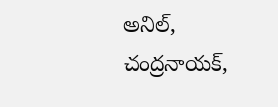అనిల్‌, చంద్రనాయక్‌,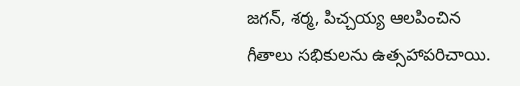జగన్‌, శర్మ, పిచ్చయ్య ఆలపించిన గీతాలు సభికులను ఉత్సహాపరిచాయి.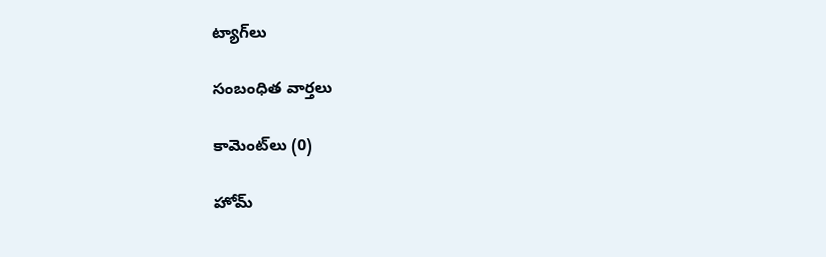ట్యాగ్‌లు

సంబంధిత వార్తలు

కామెంట్‌లు (0)

హోమ్